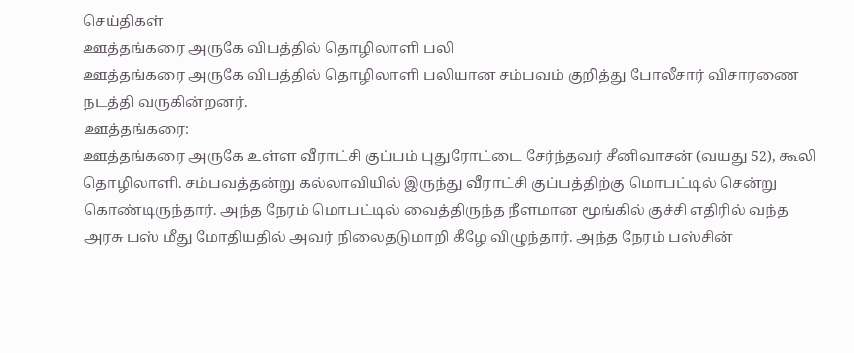செய்திகள்
ஊத்தங்கரை அருகே விபத்தில் தொழிலாளி பலி
ஊத்தங்கரை அருகே விபத்தில் தொழிலாளி பலியான சம்பவம் குறித்து போலீசார் விசாரணை நடத்தி வருகின்றனர்.
ஊத்தங்கரை:
ஊத்தங்கரை அருகே உள்ள வீராட்சி குப்பம் புதுரோட்டை சேர்ந்தவர் சீனிவாசன் (வயது 52), கூலி தொழிலாளி. சம்பவத்தன்று கல்லாவியில் இருந்து வீராட்சி குப்பத்திற்கு மொபட்டில் சென்று கொண்டிருந்தார். அந்த நேரம் மொபட்டில் வைத்திருந்த நீளமான மூங்கில் குச்சி எதிரில் வந்த அரசு பஸ் மீது மோதியதில் அவர் நிலைதடுமாறி கீழே விழுந்தார். அந்த நேரம் பஸ்சின்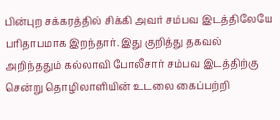பின்புற சக்கரத்தில் சிக்கி அவர் சம்பவ இடத்திலேயே பரிதாபமாக இறந்தார். இது குறித்து தகவல் அறிந்ததும் கல்லாவி போலீசார் சம்பவ இடத்திற்கு சென்று தொழிலாளியின் உடலை கைப்பற்றி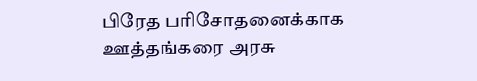பிரேத பரிசோதனைக்காக ஊத்தங்கரை அரசு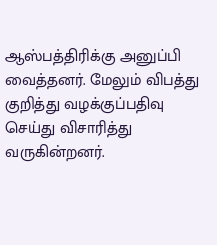ஆஸ்பத்திரிக்கு அனுப்பி வைத்தனர். மேலும் விபத்து குறித்து வழக்குப்பதிவு செய்து விசாரித்து வருகின்றனர்.